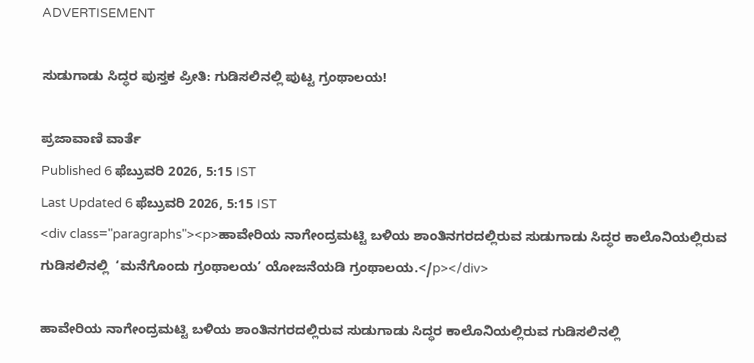ADVERTISEMENT

ಸುಡುಗಾಡು ಸಿದ್ಧರ ಪುಸ್ತಕ ಪ್ರೀತಿ: ಗುಡಿಸಲಿನಲ್ಲಿ ಪುಟ್ಟ ಗ್ರಂಥಾಲಯ!

ಪ್ರಜಾವಾಣಿ ವಾರ್ತೆ
Published 6 ಫೆಬ್ರುವರಿ 2026, 5:15 IST
Last Updated 6 ಫೆಬ್ರುವರಿ 2026, 5:15 IST
<div class="paragraphs"><p>ಹಾವೇರಿಯ ನಾಗೇಂದ್ರಮಟ್ಟಿ ಬಳಿಯ ಶಾಂತಿನಗರದಲ್ಲಿರುವ ಸುಡುಗಾಡು ಸಿದ್ಧರ ಕಾಲೊನಿಯಲ್ಲಿರುವ ಗುಡಿಸಲಿನಲ್ಲಿ  ‘ಮನೆಗೊಂದು ಗ್ರಂಥಾಲಯ’ ಯೋಜನೆಯಡಿ ಗ್ರಂಥಾಲಯ.</p></div>

ಹಾವೇರಿಯ ನಾಗೇಂದ್ರಮಟ್ಟಿ ಬಳಿಯ ಶಾಂತಿನಗರದಲ್ಲಿರುವ ಸುಡುಗಾಡು ಸಿದ್ಧರ ಕಾಲೊನಿಯಲ್ಲಿರುವ ಗುಡಿಸಲಿನಲ್ಲಿ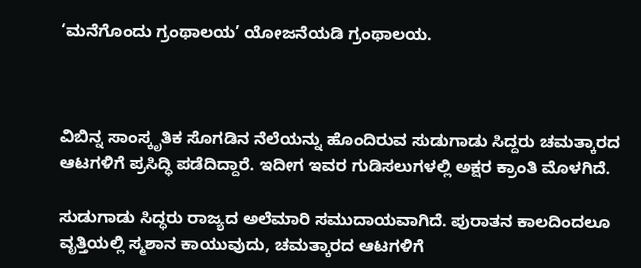‘ಮನೆಗೊಂದು ಗ್ರಂಥಾಲಯ’ ಯೋಜನೆಯಡಿ ಗ್ರಂಥಾಲಯ.



ವಿಬಿನ್ನ ಸಾಂಸ್ಕೃತಿಕ ಸೊಗಡಿನ ನೆಲೆಯನ್ನು ಹೊಂದಿರುವ ಸುಡುಗಾಡು ಸಿದ್ದರು ಚಮತ್ಕಾರದ ಆಟಗಳಿಗೆ ಪ್ರಸಿದ್ಧಿ ಪಡೆದಿದ್ದಾರೆ. ಇದೀಗ ಇವರ ಗುಡಿಸಲುಗಳಲ್ಲಿ ಅಕ್ಷರ ಕ್ರಾಂತಿ ಮೊಳಗಿದೆ.

ಸುಡುಗಾಡು ಸಿದ್ಧರು ರಾಜ್ಯದ ಅಲೆಮಾರಿ ಸಮುದಾಯವಾಗಿದೆ. ಪುರಾತನ ಕಾಲದಿಂದಲೂ ವೃತ್ತಿಯಲ್ಲಿ ಸ್ಮಶಾನ ಕಾಯುವುದು, ಚಮತ್ಕಾರದ ಆಟಗಳಿಗೆ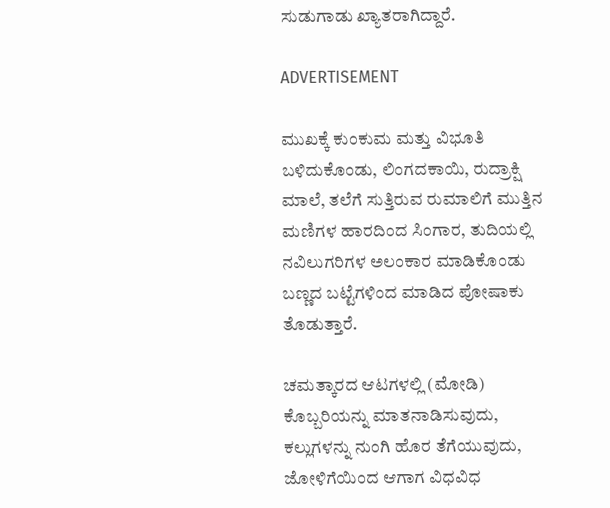ಸುಡುಗಾಡು ಖ್ಯಾತರಾಗಿದ್ದಾರೆ.

ADVERTISEMENT

ಮುಖಕ್ಕೆ ಕುಂಕುಮ ಮತ್ತು ವಿಭೂತಿ ಬಳಿದುಕೊಂಡು, ಲಿಂಗದಕಾಯಿ, ರುದ್ರಾಕ್ಷಿ ಮಾಲೆ, ತಲೆಗೆ ಸುತ್ತಿರುವ ರುಮಾಲಿಗೆ ಮುತ್ತಿನ ಮಣಿಗಳ ಹಾರದಿಂದ ಸಿಂಗಾರ, ತುದಿಯಲ್ಲಿ ನವಿಲುಗರಿಗಳ ಅಲಂಕಾರ ಮಾಡಿಕೊಂಡು ಬಣ್ಣದ ಬಟ್ಟೆಗಳಿಂದ ಮಾಡಿದ ಪೋಷಾಕು ತೊಡುತ್ತಾರೆ.

ಚಮತ್ಕಾರದ ಆಟಗಳಲ್ಲಿ (ಮೋಡಿ) ಕೊಬ್ಬರಿಯನ್ನು ಮಾತನಾಡಿಸುವುದು, ಕಲ್ಲುಗಳನ್ನು ನುಂಗಿ ಹೊರ ತೆಗೆಯುವುದು, ಜೋಳಿಗೆಯಿಂದ ಆಗಾಗ ವಿಧವಿಧ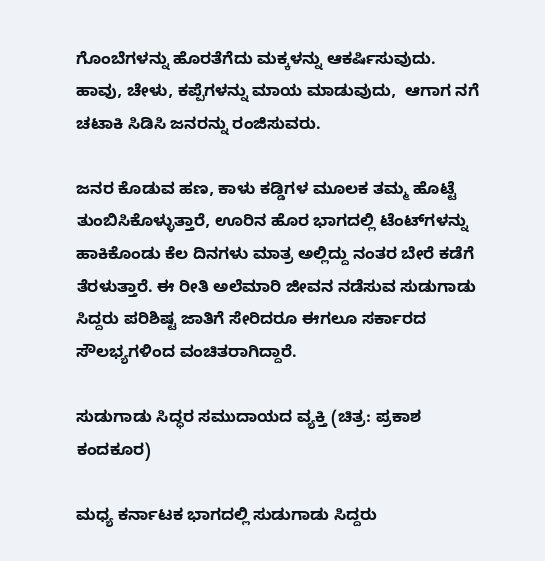ಗೊಂಬೆಗಳನ್ನು ಹೊರತೆಗೆದು ಮಕ್ಕಳನ್ನು ಆಕರ್ಷಿಸುವುದು. ಹಾವು, ಚೇಳು, ಕಪ್ಪೆಗಳನ್ನು ಮಾಯ ಮಾಡುವುದು,  ಆಗಾಗ ನಗೆ ಚಟಾಕಿ ಸಿಡಿಸಿ ಜನರನ್ನು ರಂಜಿಸುವರು.

ಜನರ ಕೊಡುವ ಹಣ, ಕಾಳು ಕಡ್ಡಿಗಳ ಮೂಲಕ ತಮ್ಮ ಹೊಟ್ಟೆ ತುಂಬಿಸಿಕೊಳ್ಳುತ್ತಾರೆ, ಊರಿನ ಹೊರ ಭಾಗದಲ್ಲಿ ಟೆಂಟ್‌ಗಳನ್ನು ಹಾಕಿಕೊಂಡು ಕೆಲ ದಿನಗಳು ಮಾತ್ರ ಅಲ್ಲಿದ್ದು ನಂತರ ಬೇರೆ ಕಡೆಗೆ ತೆರಳುತ್ತಾರೆ. ಈ ರೀತಿ ಅಲೆಮಾರಿ ಜೀವನ ನಡೆಸುವ ಸುಡುಗಾಡು ಸಿದ್ದರು ಪರಿಶಿಷ್ಟ ಜಾತಿಗೆ ಸೇರಿದರೂ ಈಗಲೂ ಸರ್ಕಾರದ ಸೌಲಭ್ಯಗಳಿಂದ ವಂಚಿತರಾಗಿದ್ದಾರೆ.

ಸುಡುಗಾಡು ಸಿದ್ಧರ ಸಮುದಾಯದ ವ್ಯಕ್ತಿ (ಚಿತ್ರ: ಪ್ರಕಾಶ ಕಂದಕೂರ)

ಮಧ್ಯ ಕರ್ನಾಟಕ ಭಾಗದಲ್ಲಿ ಸುಡುಗಾಡು ಸಿದ್ದರು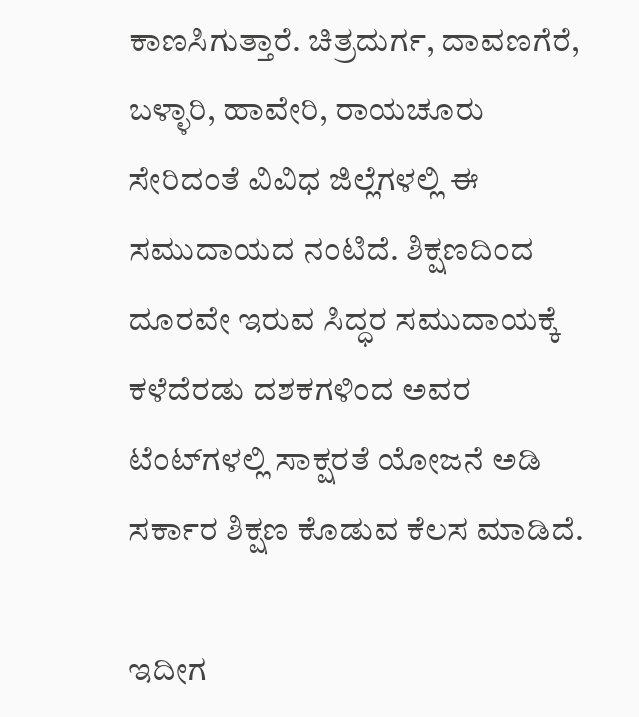ಕಾಣಸಿಗುತ್ತಾರೆ. ಚಿತ್ರದುರ್ಗ, ದಾವಣಗೆರೆ, ಬಳ್ಳಾರಿ, ಹಾವೇರಿ, ರಾಯಚೂರು ಸೇರಿದಂತೆ ವಿವಿಧ ಜಿಲ್ಲೆಗಳಲ್ಲಿ ಈ ಸಮುದಾಯದ ನಂಟಿದೆ. ಶಿಕ್ಷಣದಿಂದ ದೂರವೇ ಇರುವ ಸಿದ್ಧರ ಸಮುದಾಯಕ್ಕೆ ಕಳೆದೆರಡು ದಶಕಗಳಿಂದ ಅವರ ಟೆಂಟ್‌ಗಳಲ್ಲಿ ಸಾಕ್ಷರತೆ ಯೋಜನೆ ಅಡಿ ಸರ್ಕಾರ ಶಿಕ್ಷಣ ಕೊಡುವ ಕೆಲಸ ಮಾಡಿದೆ.

ಇದೀಗ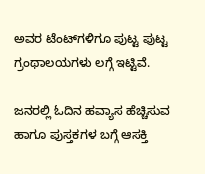ಅವರ ಟೆಂಟ್‌ಗಳಿಗೂ ಪುಟ್ಟ ಪುಟ್ಟ ಗ್ರಂಥಾಲಯಗಳು ಲಗ್ಗೆ ಇಟ್ಟಿವೆ.

ಜನರಲ್ಲಿ ಓದಿನ ಹವ್ಯಾಸ ಹೆಚ್ಚಿಸುವ ಹಾಗೂ ಪುಸ್ತಕಗಳ ಬಗ್ಗೆ ಆಸಕ್ತಿ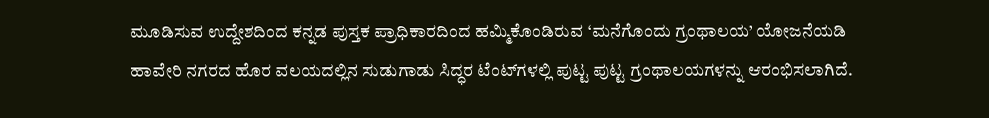ಮೂಡಿಸುವ ಉದ್ದೇಶದಿಂದ ಕನ್ನಡ ಪುಸ್ತಕ ಪ್ರಾಧಿಕಾರದಿಂದ ಹಮ್ಮಿಕೊಂಡಿರುವ ‘ಮನೆಗೊಂದು ಗ್ರಂಥಾಲಯ’ ಯೋಜನೆಯಡಿ ಹಾವೇರಿ ನಗರದ ಹೊರ ವಲಯದಲ್ಲಿನ ಸುಡುಗಾಡು ಸಿದ್ಧರ ಟೆಂಟ್‌ಗಳಲ್ಲಿ ಪುಟ್ಟ ಪುಟ್ಟ ಗ್ರಂಥಾಲಯಗಳನ್ನು ಆರಂಭಿಸಲಾಗಿದೆ.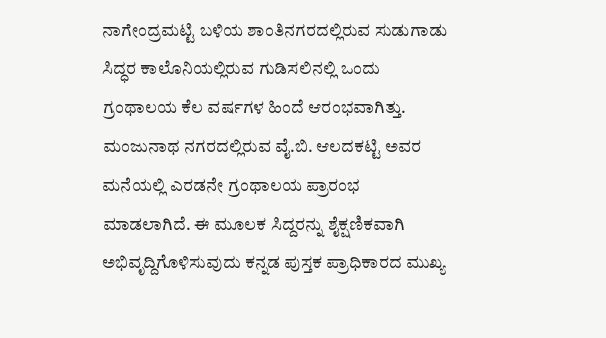ನಾಗೇಂದ್ರಮಟ್ಟಿ ಬಳಿಯ ಶಾಂತಿನಗರದಲ್ಲಿರುವ ಸುಡುಗಾಡು ಸಿದ್ಧರ ಕಾಲೊನಿಯಲ್ಲಿರುವ ಗುಡಿಸಲಿನಲ್ಲಿ ಒಂದು ಗ್ರಂಥಾಲಯ ಕೆಲ ವರ್ಷಗಳ ಹಿಂದೆ ಆರಂಭವಾಗಿತ್ತು. ಮಂಜುನಾಥ ನಗರದಲ್ಲಿರುವ ವೈ.ಬಿ. ಆಲದಕಟ್ಟಿ ಅವರ ಮನೆಯಲ್ಲಿ ಎರಡನೇ ಗ್ರಂಥಾಲಯ ಪ್ರಾರಂಭ ಮಾಡಲಾಗಿದೆ. ಈ ಮೂಲಕ ಸಿದ್ದರನ್ನು ಶೈಕ್ಷಣಿಕವಾಗಿ ಅಭಿವೃದ್ದಿಗೊಳಿಸುವುದು ಕನ್ನಡ ಪುಸ್ತಕ ಪ್ರಾಧಿಕಾರದ ಮುಖ್ಯ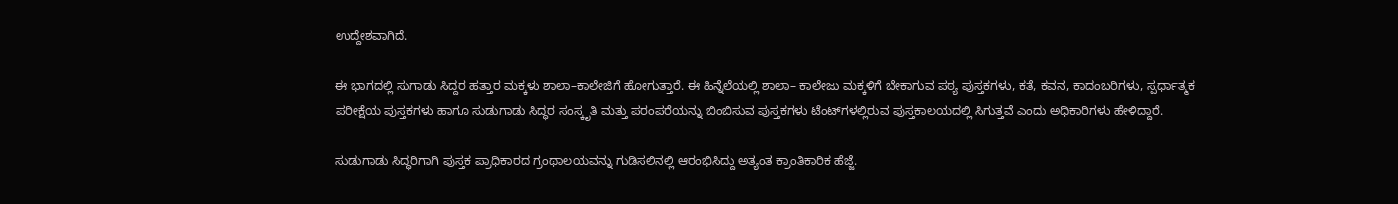ಉದ್ದೇಶವಾಗಿದೆ.

ಈ ಭಾಗದಲ್ಲಿ ಸುಗಾಡು ಸಿದ್ದರ ಹತ್ತಾರ ಮಕ್ಕಳು ಶಾಲಾ–ಕಾಲೇಜಿಗೆ ಹೋಗುತ್ತಾರೆ. ಈ ಹಿನ್ನೆಲೆಯಲ್ಲಿ ಶಾಲಾ– ಕಾಲೇಜು ಮಕ್ಕಳಿಗೆ ಬೇಕಾಗುವ ಪಠ್ಯ ಪುಸ್ತಕಗಳು, ಕತೆ, ಕವನ, ಕಾದಂಬರಿಗಳು, ಸ್ಪರ್ಧಾತ್ಮಕ ಪರೀಕ್ಷೆಯ ಪುಸ್ತಕಗಳು ಹಾಗೂ ಸುಡುಗಾಡು ಸಿದ್ಧರ ಸಂಸ್ಕೃತಿ ಮತ್ತು ಪರಂಪರೆಯನ್ನು ಬಿಂಬಿಸುವ ಪುಸ್ತಕಗಳು ಟೆಂಟ್‌ಗಳಲ್ಲಿರುವ ಪುಸ್ತಕಾಲಯದಲ್ಲಿ ಸಿಗುತ್ತವೆ ಎಂದು ಅಧಿಕಾರಿಗಳು ಹೇಳಿದ್ದಾರೆ.

ಸುಡುಗಾಡು ಸಿದ್ಧರಿಗಾಗಿ ಪುಸ್ತಕ ಪ್ರಾಧಿಕಾರದ ಗ್ರಂಥಾಲಯವನ್ನು ಗುಡಿಸಲಿನಲ್ಲಿ ಆರಂಭಿಸಿದ್ದು ಅತ್ಯಂತ ಕ್ರಾಂತಿಕಾರಿಕ ಹೆಜ್ಜೆ.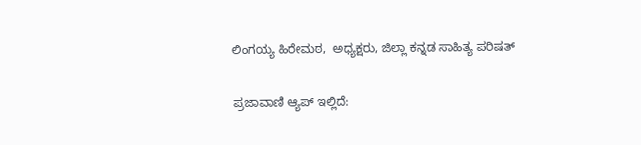ಲಿಂಗಯ್ಯ ಹಿರೇಮಠ,  ಅಧ್ಯಕ್ಷರು, ಜಿಲ್ಲಾ ಕನ್ನಡ ಸಾಹಿತ್ಯ ಪರಿಷತ್‌

ಪ್ರಜಾವಾಣಿ ಆ್ಯಪ್ ಇಲ್ಲಿದೆ: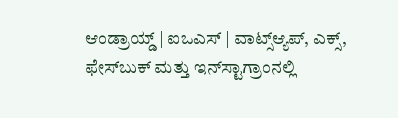ಆಂಡ್ರಾಯ್ಡ್ | ಐಒಎಸ್ | ವಾಟ್ಸ್ಆ್ಯಪ್, ಎಕ್ಸ್, ಫೇಸ್‌ಬುಕ್ ಮತ್ತು ಇನ್‌ಸ್ಟಾಗ್ರಾಂನಲ್ಲಿ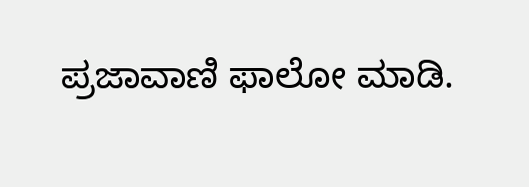ಪ್ರಜಾವಾಣಿ ಫಾಲೋ ಮಾಡಿ.